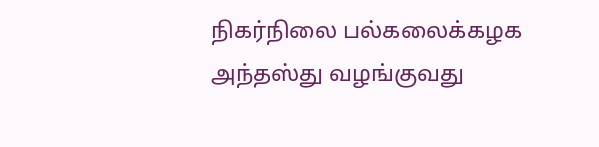நிகர்நிலை பல்கலைக்கழக அந்தஸ்து வழங்குவது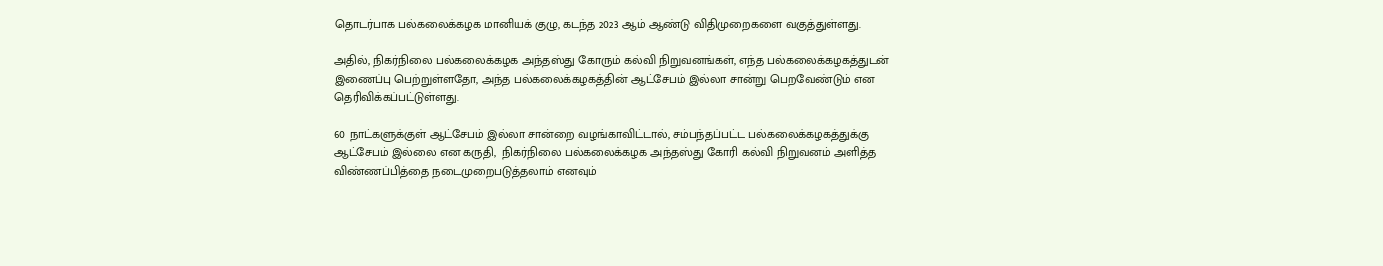தொடர்பாக பல்கலைக்கழக மானியக் குழு, கடந்த 2023 ஆம் ஆண்டு விதிமுறைகளை வகுத்துள்ளது.

அதில், நிகர்நிலை பல்கலைக்கழக அந்தஸ்து கோரும் கல்வி நிறுவனங்கள், எந்த பல்கலைக்கழகத்துடன் இணைப்பு பெற்றுள்ளதோ, அந்த பல்கலைக்கழகத்தின் ஆட்சேபம் இல்லா சான்று பெறவேண்டும் என தெரிவிக்கப்பட்டுள்ளது.

60 நாட்களுக்குள் ஆட்சேபம் இல்லா சான்றை வழங்காவிட்டால், சம்பந்தப்பட்ட பல்கலைக்கழகத்துக்கு ஆட்சேபம் இல்லை என கருதி,  நிகர்நிலை பல்கலைக்கழக அந்தஸ்து கோரி கல்வி நிறுவனம் அளித்த விண்ணப்பித்தை நடைமுறைபடுத்தலாம் எனவும்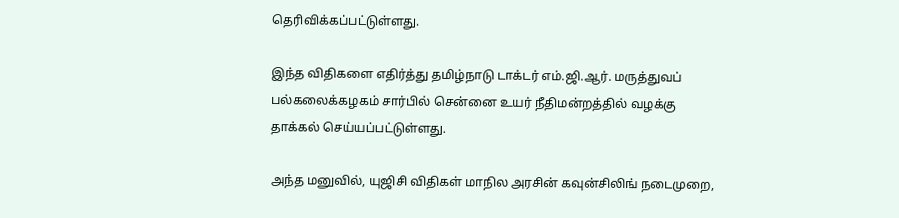தெரிவிக்கப்பட்டுள்ளது.

இந்த விதிகளை எதிர்த்து தமிழ்நாடு டாக்டர் எம்.ஜி.ஆர். மருத்துவப் பல்கலைக்கழகம் சார்பில் சென்னை உயர் நீதிமன்றத்தில் வழக்கு தாக்கல் செய்யப்பட்டுள்ளது.

அந்த மனுவில், யுஜிசி விதிகள் மாநில அரசின் கவுன்சிலிங் நடைமுறை,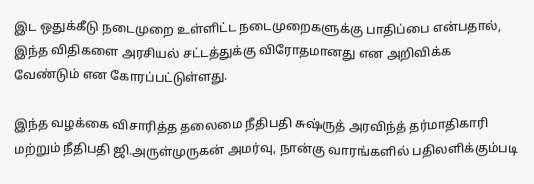இட ஒதுக்கீடு நடைமுறை உள்ளிட்ட நடைமுறைகளுக்கு பாதிப்பை என்பதால், இந்த விதிகளை அரசியல் சட்டத்துக்கு விரோதமானது என அறிவிக்க வேண்டும் என கோரப்பட்டுள்ளது.

இந்த வழக்கை விசாரித்த தலைமை நீதிபதி சுஷ்ருத் அரவிந்த் தர்மாதிகாரி மற்றும் நீதிபதி ஜி.அருள்முருகன் அமர்வு, நான்கு வாரங்களில் பதிலளிக்கும்படி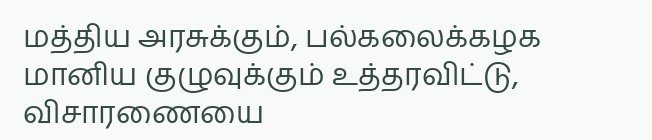மத்திய அரசுக்கும், பல்கலைக்கழக மானிய குழுவுக்கும் உத்தரவிட்டு, விசாரணையை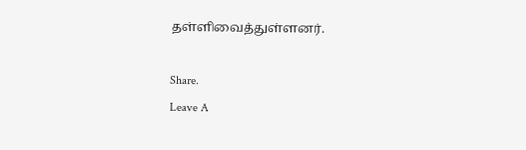தள்ளிவைத்துள்ளனர்.

Share.
Leave A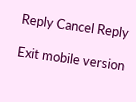Reply Cancel Reply

Exit mobile version